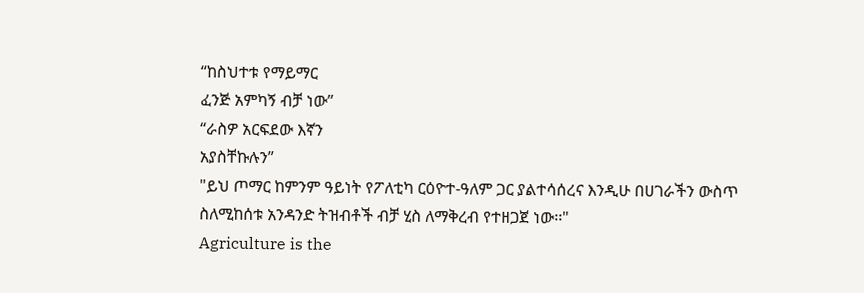“ከስህተቱ የማይማር
ፈንጅ አምካኝ ብቻ ነው”
“ራስዎ አርፍደው እኛን
አያስቸኩሉን”
"ይህ ጦማር ከምንም ዓይነት የፖለቲካ ርዕዮተ-ዓለም ጋር ያልተሳሰረና እንዲሁ በሀገራችን ውስጥ ስለሚከሰቱ አንዳንድ ትዝብቶች ብቻ ሂስ ለማቅረብ የተዘጋጀ ነው፡፡"
Agriculture is the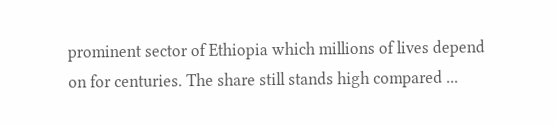prominent sector of Ethiopia which millions of lives depend on for centuries. The share still stands high compared ...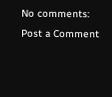No comments:
Post a Comment